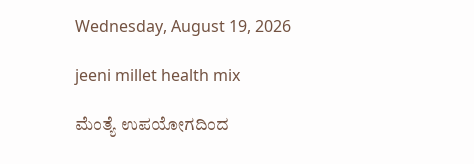Wednesday, August 19, 2026

jeeni millet health mix

ಮೆಂತ್ಯೆ ಉಪಯೋಗದಿಂದ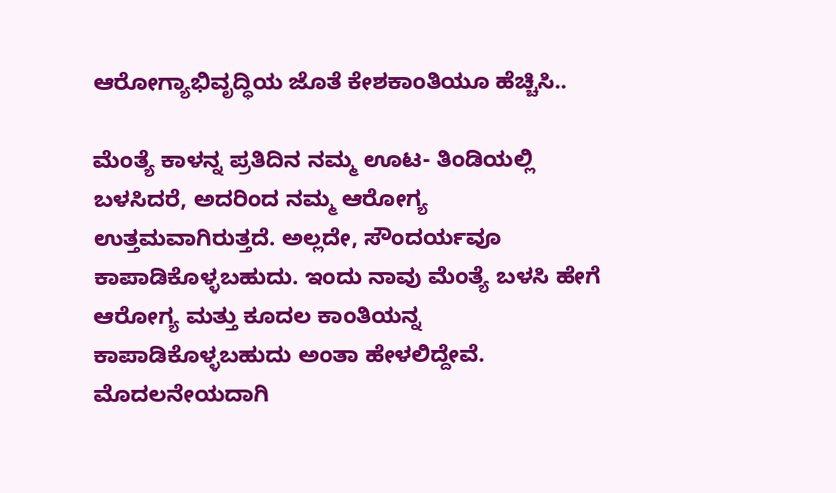ಆರೋಗ್ಯಾಭಿವೃದ್ಧಿಯ ಜೊತೆ ಕೇಶಕಾಂತಿಯೂ ಹೆಚ್ಚಿಸಿ..

ಮೆಂತ್ಯೆ ಕಾಳನ್ನ ಪ್ರತಿದಿನ ನಮ್ಮ ಊಟ- ತಿಂಡಿಯಲ್ಲಿ ಬಳಸಿದರೆ, ಅದರಿಂದ ನಮ್ಮ ಆರೋಗ್ಯ ಉತ್ತಮವಾಗಿರುತ್ತದೆ. ಅಲ್ಲದೇ, ಸೌಂದರ್ಯವೂ ಕಾಪಾಡಿಕೊಳ್ಳಬಹುದು. ಇಂದು ನಾವು ಮೆಂತ್ಯೆ ಬಳಸಿ ಹೇಗೆ ಆರೋಗ್ಯ ಮತ್ತು ಕೂದಲ ಕಾಂತಿಯನ್ನ ಕಾಪಾಡಿಕೊಳ್ಳಬಹುದು ಅಂತಾ ಹೇಳಲಿದ್ದೇವೆ. ಮೊದಲನೇಯದಾಗಿ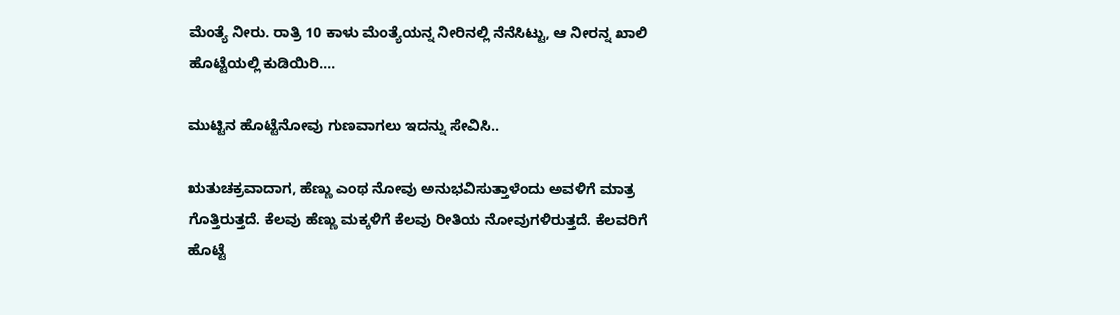ಮೆಂತ್ಯೆ ನೀರು. ರಾತ್ರಿ 10 ಕಾಳು ಮೆಂತ್ಯೆಯನ್ನ ನೀರಿನಲ್ಲಿ ನೆನೆಸಿಟ್ಟು, ಆ ನೀರನ್ನ ಖಾಲಿ ಹೊಟ್ಟೆಯಲ್ಲಿ ಕುಡಿಯಿರಿ....

ಮುಟ್ಟಿನ ಹೊಟ್ಟೆನೋವು ಗುಣವಾಗಲು ಇದನ್ನು ಸೇವಿಸಿ..

ಋತುಚಕ್ರವಾದಾಗ, ಹೆಣ್ಣು ಎಂಥ ನೋವು ಅನುಭವಿಸುತ್ತಾಳೆಂದು ಅವಳಿಗೆ ಮಾತ್ರ ಗೊತ್ತಿರುತ್ತದೆ. ಕೆಲವು ಹೆಣ್ಣು ಮಕ್ಕಳಿಗೆ ಕೆಲವು ರೀತಿಯ ನೋವುಗಳಿರುತ್ತದೆ. ಕೆಲವರಿಗೆ ಹೊಟ್ಟೆ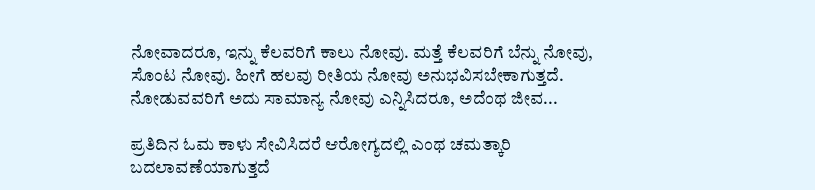ನೋವಾದರೂ, ಇನ್ನು ಕೆಲವರಿಗೆ ಕಾಲು ನೋವು. ಮತ್ತೆ ಕೆಲವರಿಗೆ ಬೆನ್ನು ನೋವು, ಸೊಂಟ ನೋವು. ಹೀಗೆ ಹಲವು ರೀತಿಯ ನೋವು ಅನುಭವಿಸಬೇಕಾಗುತ್ತದೆ. ನೋಡುವವರಿಗೆ ಅದು ಸಾಮಾನ್ಯ ನೋವು ಎನ್ನಿಸಿದರೂ, ಅದೆಂಥ ಜೀವ...

ಪ್ರತಿದಿನ ಓಮ ಕಾಳು ಸೇವಿಸಿದರೆ ಆರೋಗ್ಯದಲ್ಲಿ ಎಂಥ ಚಮತ್ಕಾರಿ ಬದಲಾವಣೆಯಾಗುತ್ತದೆ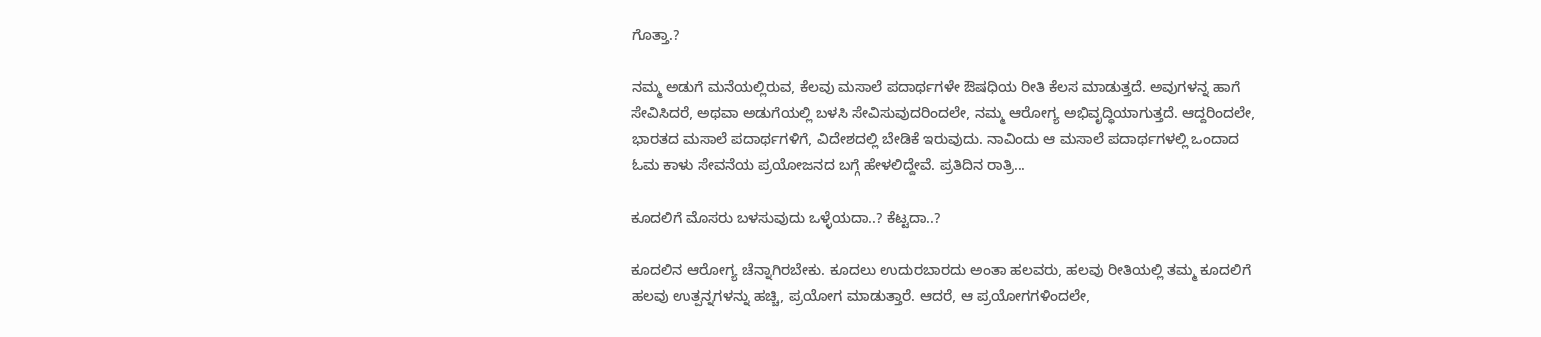ಗೊತ್ತಾ.?

ನಮ್ಮ ಅಡುಗೆ ಮನೆಯಲ್ಲಿರುವ, ಕೆಲವು ಮಸಾಲೆ ಪದಾರ್ಥಗಳೇ ಔಷಧಿಯ ರೀತಿ ಕೆಲಸ ಮಾಡುತ್ತದೆ. ಅವುಗಳನ್ನ ಹಾಗೆ ಸೇವಿಸಿದರೆ, ಅಥವಾ ಅಡುಗೆಯಲ್ಲಿ ಬಳಸಿ ಸೇವಿಸುವುದರಿಂದಲೇ, ನಮ್ಮ ಆರೋಗ್ಯ ಅಭಿವೃದ್ಧಿಯಾಗುತ್ತದೆ. ಆದ್ದರಿಂದಲೇ, ಭಾರತದ ಮಸಾಲೆ ಪದಾರ್ಥಗಳಿಗೆ, ವಿದೇಶದಲ್ಲಿ ಬೇಡಿಕೆ ಇರುವುದು. ನಾವಿಂದು ಆ ಮಸಾಲೆ ಪದಾರ್ಥಗಳಲ್ಲಿ ಒಂದಾದ ಓಮ ಕಾಳು ಸೇವನೆಯ ಪ್ರಯೋಜನದ ಬಗ್ಗೆ ಹೇಳಲಿದ್ದೇವೆ. ಪ್ರತಿದಿನ ರಾತ್ರಿ...

ಕೂದಲಿಗೆ ಮೊಸರು ಬಳಸುವುದು ಒಳ್ಳೆಯದಾ..? ಕೆಟ್ಟದಾ..?

ಕೂದಲಿನ ಆರೋಗ್ಯ ಚೆನ್ನಾಗಿರಬೇಕು. ಕೂದಲು ಉದುರಬಾರದು ಅಂತಾ ಹಲವರು, ಹಲವು ರೀತಿಯಲ್ಲಿ ತಮ್ಮ ಕೂದಲಿಗೆ ಹಲವು ಉತ್ಪನ್ನಗಳನ್ನು ಹಚ್ಚಿ, ಪ್ರಯೋಗ ಮಾಡುತ್ತಾರೆ. ಆದರೆ, ಆ ಪ್ರಯೋಗಗಳಿಂದಲೇ,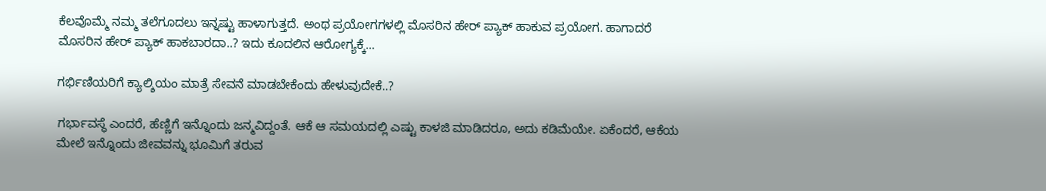ಕೆಲವೊಮ್ಮೆ ನಮ್ಮ ತಲೆಗೂದಲು ಇನ್ನಷ್ಟು ಹಾಳಾಗುತ್ತದೆ. ಅಂಥ ಪ್ರಯೋಗಗಳಲ್ಲಿ ಮೊಸರಿನ ಹೇರ್ ಪ್ಯಾಕ್ ಹಾಕುವ ಪ್ರಯೋಗ. ಹಾಗಾದರೆ ಮೊಸರಿನ ಹೇರ್ ಪ್ಯಾಕ್ ಹಾಕಬಾರದಾ..? ಇದು ಕೂದಲಿನ ಆರೋಗ್ಯಕ್ಕೆ...

ಗರ್ಭಿಣಿಯರಿಗೆ ಕ್ಯಾಲ್ಶಿಯಂ ಮಾತ್ರೆ ಸೇವನೆ ಮಾಡಬೇಕೆಂದು ಹೇಳುವುದೇಕೆ..?

ಗರ್ಭಾವಸ್ಥೆ ಎಂದರೆ, ಹೆಣ್ಣಿಗೆ ಇನ್ನೊಂದು ಜನ್ಮವಿದ್ದಂತೆ. ಆಕೆ ಆ ಸಮಯದಲ್ಲಿ ಎಷ್ಟು ಕಾಳಜಿ ಮಾಡಿದರೂ, ಅದು ಕಡಿಮೆಯೇ. ಏಕೆಂದರೆ, ಆಕೆಯ ಮೇಲೆ ಇನ್ನೊಂದು ಜೀವವನ್ನು ಭೂಮಿಗೆ ತರುವ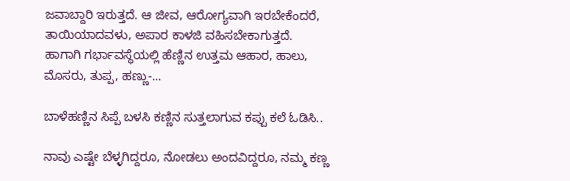ಜವಾಬ್ದಾರಿ ಇರುತ್ತದೆ. ಆ ಜೀವ, ಆರೋಗ್ಯವಾಗಿ ಇರಬೇಕೆಂದರೆ, ತಾಯಿಯಾದವಳು, ಅಪಾರ ಕಾಳಜಿ ವಹಿಸಬೇಕಾಗುತ್ತದೆ. ಹಾಗಾಗಿ ಗರ್ಭಾವಸ್ಥೆಯಲ್ಲಿ ಹೆಣ್ಣಿನ ಉತ್ತಮ ಆಹಾರ, ಹಾಲು, ಮೊಸರು, ತುಪ್ಪ, ಹಣ್ಣು-...

ಬಾಳೆಹಣ್ಣಿನ ಸಿಪ್ಪೆ ಬಳಸಿ ಕಣ್ಣಿನ ಸುತ್ತಲಾಗುವ ಕಪ್ಪು ಕಲೆ ಓಡಿಸಿ..

ನಾವು ಎಷ್ಟೇ ಬೆಳ್ಳಗಿದ್ದರೂ, ನೋಡಲು ಅಂದವಿದ್ದರೂ, ನಮ್ಮ ಕಣ್ಣ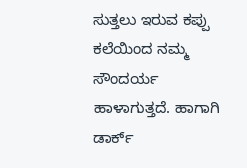ಸುತ್ತಲು ಇರುವ ಕಪ್ಪು ಕಲೆಯಿಂದ ನಮ್ಮ ಸೌಂದರ್ಯ ಹಾಳಾಗುತ್ತದೆ. ಹಾಗಾಗಿ ಡಾರ್ಕ್‌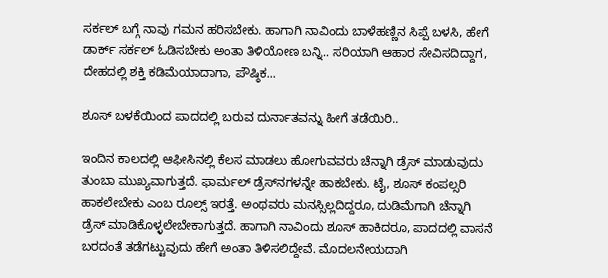ಸರ್ಕಲ್‌ ಬಗ್ಗೆ ನಾವು ಗಮನ ಹರಿಸಬೇಕು. ಹಾಗಾಗಿ ನಾವಿಂದು ಬಾಳೆಹಣ್ಣಿನ ಸಿಪ್ಪೆ ಬಳಸಿ, ಹೇಗೆ ಡಾರ್ಕ್ ಸರ್ಕಲ್ ಓಡಿಸಬೇಕು ಅಂತಾ ತಿಳಿಯೋಣ ಬನ್ನಿ.. ಸರಿಯಾಗಿ ಆಹಾರ ಸೇವಿಸದಿದ್ದಾಗ, ದೇಹದಲ್ಲಿ ಶಕ್ತಿ ಕಡಿಮೆಯಾದಾಗಾ, ಪೌಷ್ಠಿಕ...

ಶೂಸ್ ಬಳಕೆಯಿಂದ ಪಾದದಲ್ಲಿ ಬರುವ ದುರ್ನಾತವನ್ನು ಹೀಗೆ ತಡೆಯಿರಿ..

ಇಂದಿನ ಕಾಲದಲ್ಲಿ ಆಫೀಸಿನಲ್ಲಿ ಕೆಲಸ ಮಾಡಲು ಹೋಗುವವರು ಚೆನ್ನಾಗಿ ಡ್ರೆಸ್ ಮಾಡುವುದು ತುಂಬಾ ಮುಖ್ಯವಾಗುತ್ತದೆ. ಫಾರ್ಮಲ್ ಡ್ರೆಸ್‌ನಗಳನ್ನೇ ಹಾಕಬೇಕು. ಟೈ, ಶೂಸ್ ಕಂಪಲ್ಸರಿ ಹಾಕಲೇಬೇಕು ಎಂಬ ರೂಲ್ಸ್ ಇರತ್ತೆ. ಅಂಥವರು ಮನಸ್ಸಿಲ್ಲದಿದ್ದರೂ, ದುಡಿಮೆಗಾಗಿ ಚೆನ್ನಾಗಿ ಡ್ರೆಸ್ ಮಾಡಿಕೊಳ್ಳಲೇಬೇಕಾಗುತ್ತದೆ. ಹಾಗಾಗಿ ನಾವಿಂದು ಶೂಸ್ ಹಾಕಿದರೂ, ಪಾದದಲ್ಲಿ ವಾಸನೆ ಬರದಂತೆ ತಡೆಗಟ್ಟುವುದು ಹೇಗೆ ಅಂತಾ ತಿಳಿಸಲಿದ್ದೇವೆ. ಮೊದಲನೇಯದಾಗಿ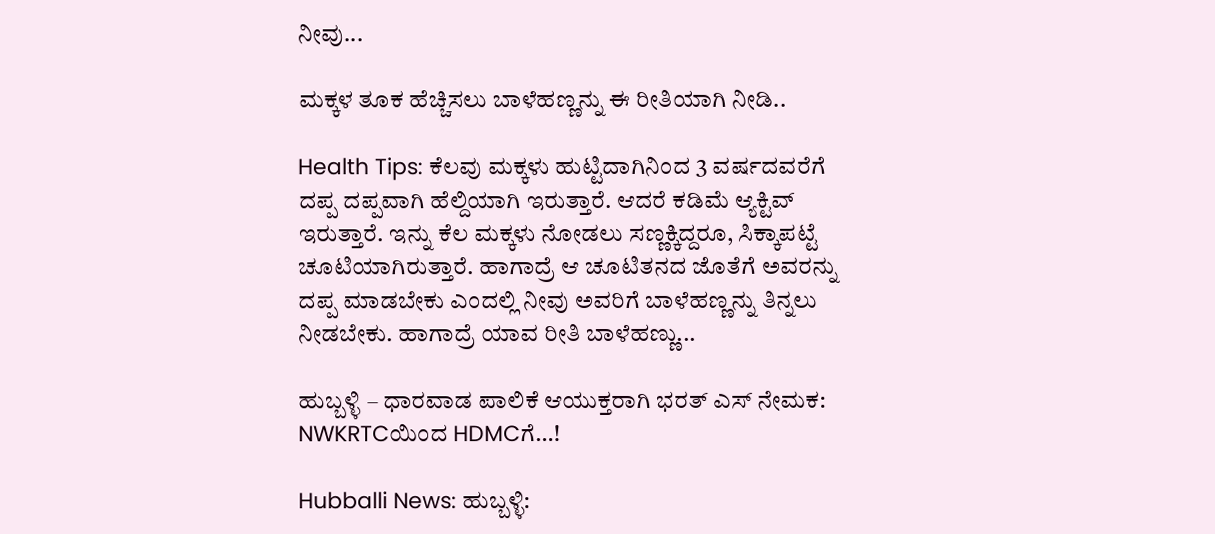ನೀವು...

ಮಕ್ಕಳ ತೂಕ ಹೆಚ್ಚಿಸಲು ಬಾಳೆಹಣ್ಣನ್ನು ಈ ರೀತಿಯಾಗಿ ನೀಡಿ..

Health Tips: ಕೆಲವು ಮಕ್ಕಳು ಹುಟ್ಟಿದಾಗಿನಿಂದ 3 ವರ್ಷದವರೆಗೆ ದಪ್ಪ ದಪ್ಪವಾಗಿ ಹೆಲ್ದಿಯಾಗಿ ಇರುತ್ತಾರೆ. ಆದರೆ ಕಡಿಮೆ ಆ್ಯಕ್ಟಿವ್ ಇರುತ್ತಾರೆ. ಇನ್ನು ಕೆಲ ಮಕ್ಕಳು ನೋಡಲು ಸಣ್ಣಕ್ಕಿದ್ದರೂ, ಸಿಕ್ಕಾಪಟ್ಟೆ ಚೂಟಿಯಾಗಿರುತ್ತಾರೆ. ಹಾಗಾದ್ರೆ ಆ ಚೂಟಿತನದ ಜೊತೆಗೆ ಅವರನ್ನು ದಪ್ಪ ಮಾಡಬೇಕು ಎಂದಲ್ಲಿ ನೀವು ಅವರಿಗೆ ಬಾಳೆಹಣ್ಣನ್ನು ತಿನ್ನಲು ನೀಡಬೇಕು. ಹಾಗಾದ್ರೆ ಯಾವ ರೀತಿ ಬಾಳೆಹಣ್ಣು...

ಹುಬ್ಬಳ್ಳಿ – ಧಾರವಾಡ ಪಾಲಿಕೆ ಆಯುಕ್ತರಾಗಿ ಭರತ್ ಎಸ್ ನೇಮಕ: NWKRTCಯಿಂದ HDMCಗೆ…!

Hubballi News: ಹುಬ್ಬಳ್ಳಿ: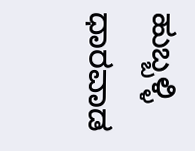ಹುಬ್ಬಳ್ಳಿ ಧಾರವಾಡ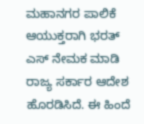ಮಹಾನಗರ ಪಾಲಿಕೆ ಆಯುಕ್ತರಾಗಿ ಭರತ್ ಎಸ್ ನೇಮಕ ಮಾಡಿ ರಾಜ್ಯ ಸರ್ಕಾರ ಆದೇಶ ಹೊರಡಿಸಿದೆ. ಈ ಹಿಂದೆ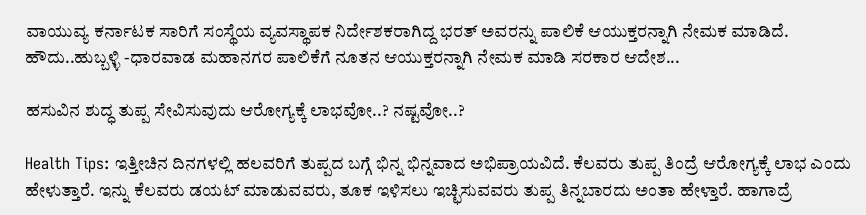ವಾಯುವ್ಯ ಕರ್ನಾಟಕ ಸಾರಿಗೆ ಸಂಸ್ಥೆಯ ವ್ಯವಸ್ಥಾಪಕ ನಿರ್ದೇಶಕರಾಗಿದ್ದ ಭರತ್ ಅವರನ್ನು ಪಾಲಿಕೆ ಆಯುಕ್ತರನ್ನಾಗಿ ನೇಮಕ ಮಾಡಿದೆ. ಹೌದು..ಹುಬ್ಬಳ್ಳಿ -ಧಾರವಾಡ ಮಹಾನಗರ ಪಾಲಿಕೆಗೆ ನೂತನ ಆಯುಕ್ತರನ್ನಾಗಿ ನೇಮಕ ಮಾಡಿ ಸರಕಾರ ಆದೇಶ...

ಹಸುವಿನ ಶುದ್ಧ ತುಪ್ಪ ಸೇವಿಸುವುದು ಆರೋಗ್ಯಕ್ಕೆ ಲಾಭವೋ..? ನಷ್ಟವೋ..?

Health Tips: ಇತ್ತೀಚಿನ ದಿನಗಳಲ್ಲಿ ಹಲವರಿಗೆ ತುಪ್ಪದ ಬಗ್ಗೆ ಭಿನ್ನ ಭಿನ್ನವಾದ ಅಭಿಪ್ರಾಯವಿದೆ. ಕೆಲವರು ತುಪ್ಪ ತಿಂದ್ರೆ ಆರೋಗ್ಯಕ್ಕೆ ಲಾಭ ಎಂದು ಹೇಳುತ್ತಾರೆ. ಇನ್ನು ಕೆಲವರು ಡಯಟ್ ಮಾಡುವವರು, ತೂಕ ಇಳಿಸಲು ಇಚ್ಛಿಸುವವರು ತುಪ್ಪ ತಿನ್ನಬಾರದು ಅಂತಾ ಹೇಳ್ತಾರೆ. ಹಾಗಾದ್ರೆ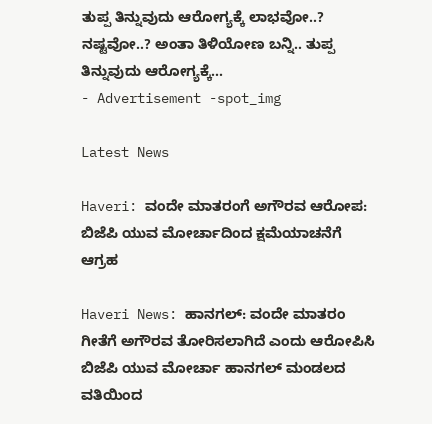ತುಪ್ಪ ತಿನ್ನುವುದು ಆರೋಗ್ಯಕ್ಕೆ ಲಾಭವೋ..? ನಷ್ಟವೋ..? ಅಂತಾ ತಿಳಿಯೋಣ ಬನ್ನಿ.. ತುಪ್ಪ ತಿನ್ನುವುದು ಆರೋಗ್ಯಕ್ಕೆ...
- Advertisement -spot_img

Latest News

Haveri: ವಂದೇ ಮಾತರಂಗೆ ಅಗೌರವ ಆರೋಪ: ಬಿಜೆಪಿ ಯುವ ಮೋರ್ಚಾದಿಂದ ಕ್ಷಮೆಯಾಚನೆಗೆ ಆಗ್ರಹ

Haveri News: ಹಾನಗಲ್: ವಂದೇ ಮಾತರಂ ಗೀತೆಗೆ ಅಗೌರವ ತೋರಿಸಲಾಗಿದೆ ಎಂದು ಆರೋಪಿಸಿ ಬಿಜೆಪಿ ಯುವ ಮೋರ್ಚಾ ಹಾನಗಲ್ ಮಂಡಲದ ವತಿಯಿಂದ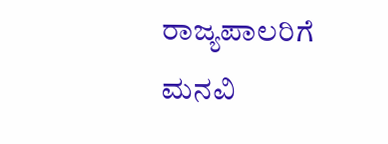ರಾಜ್ಯಪಾಲರಿಗೆ ಮನವಿ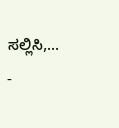ಸಲ್ಲಿಸಿ,...
-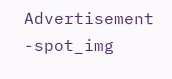Advertisement -spot_img